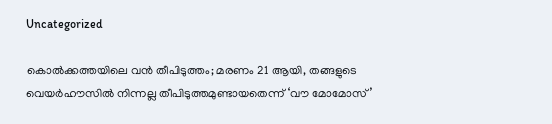Uncategorized

കൊൽക്കത്തയിലെ വൻ തീപിടുത്തം; മരണം 21 ആയി, തങ്ങളുടെ വെയര്‍ഹൗസിൽ നിന്നല്ല തീപിടുത്തമുണ്ടായതെന്ന് ‘വൗ മോമോസ്’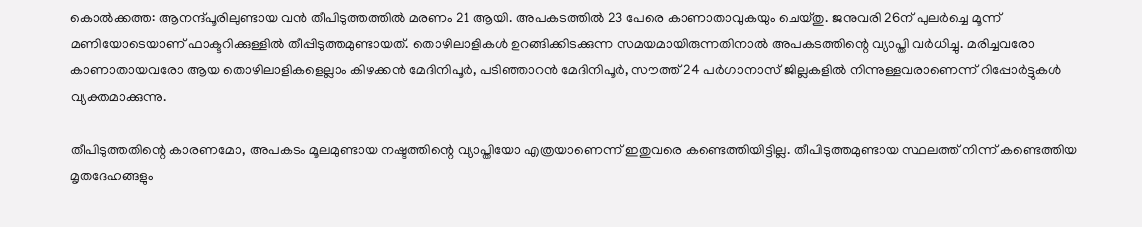കൊല്‍ക്കത്ത: ആനന്ദ്പൂരിലുണ്ടായ വന്‍ തീപിടുത്തത്തില്‍ മരണം 21 ആയി. അപകടത്തില്‍ 23 പേരെ കാണാതാവുകയും ചെയ്തു. ജനുവരി 26ന് പുലര്‍ച്ചെ മൂന്ന് മണിയോടെയാണ് ഫാക്ടറിക്കുള്ളില്‍ തീപ്പിടുത്തമുണ്ടായത്. തൊഴിലാളികള്‍ ഉറങ്ങിക്കിടക്കുന്ന സമയമായിരുന്നതിനാല്‍ അപകടത്തിന്റെ വ്യാപ്തി വര്‍ധിച്ചു. മരിച്ചവരോ കാണാതായവരോ ആയ തൊഴിലാളികളെല്ലാം കിഴക്കൻ മേദിനിപൂർ, പടിഞ്ഞാറൻ മേദിനിപൂര്‍, സൗത്ത് 24 പര്‍ഗാനാസ് ജില്ലകളില്‍ നിന്നുള്ളവരാണെന്ന് റിപ്പോർട്ടുകൾ വ്യക്തമാക്കുന്നു.

തീപിടുത്തതിന്റെ കാരണമോ, അപകടം മൂലമുണ്ടായ നഷ്ടത്തിന്റെ വ്യാപ്തിയോ എത്രയാണെന്ന് ഇതുവരെ കണ്ടെത്തിയിട്ടില്ല. തീപിടുത്തമുണ്ടായ സ്ഥലത്ത് നിന്ന് കണ്ടെത്തിയ മൃതദേഹങ്ങളും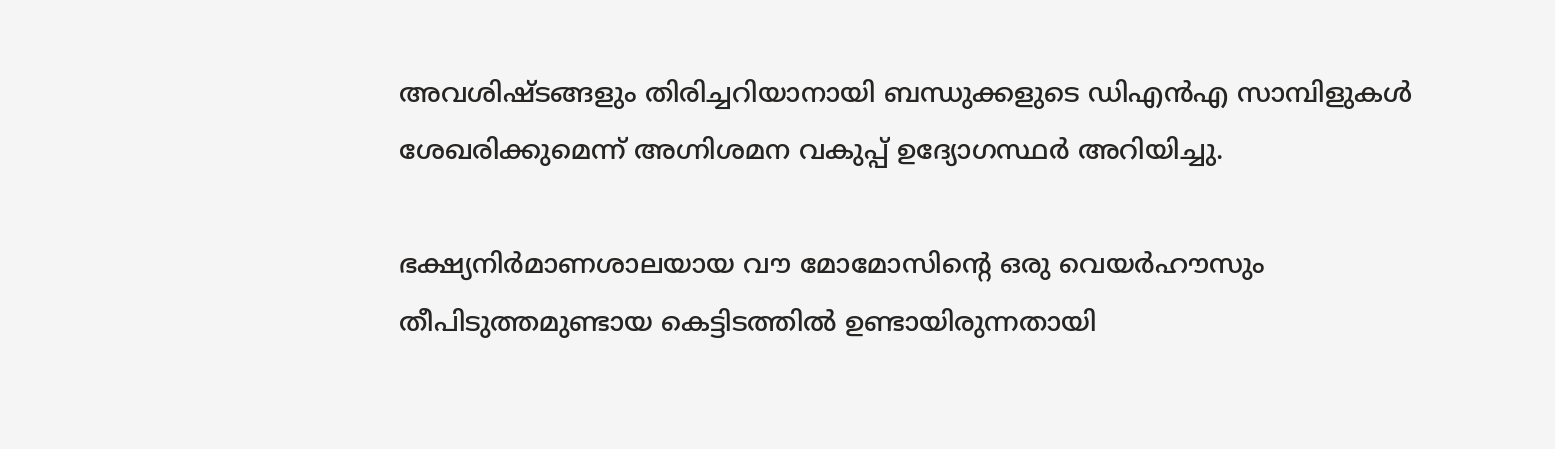അവശിഷ്ടങ്ങളും തിരിച്ചറിയാനായി ബന്ധുക്കളുടെ ഡിഎന്‍എ സാമ്പിളുകള്‍ ശേഖരിക്കുമെന്ന് അഗ്നിശമന വകുപ്പ് ഉദ്യോഗസ്ഥര്‍ അറിയിച്ചു.

ഭക്ഷ്യനിര്‍മാണശാലയായ വൗ മോമോസിന്റെ ഒരു വെയര്‍ഹൗസും തീപിടുത്തമുണ്ടായ കെട്ടിടത്തില്‍ ഉണ്ടായിരുന്നതായി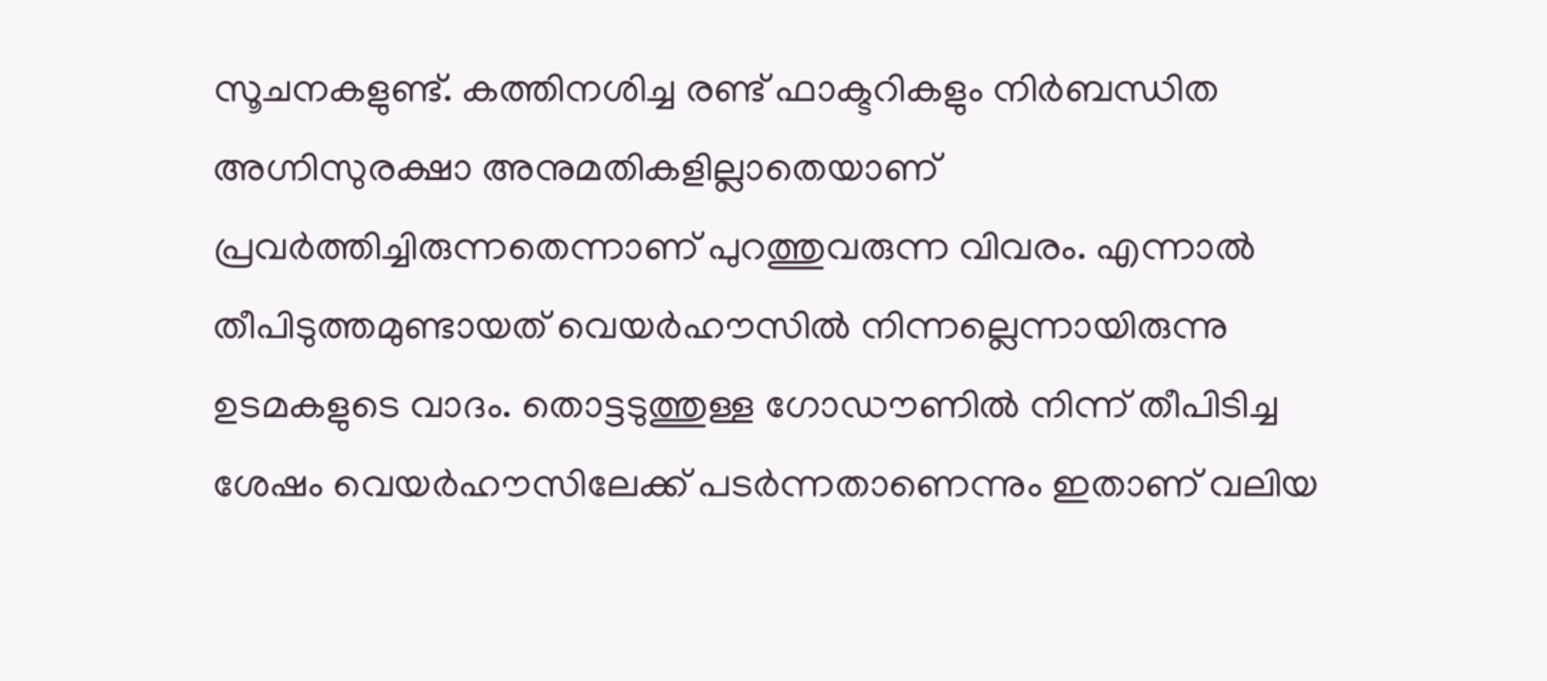സൂചനകളുണ്ട്. കത്തിനശിച്ച രണ്ട് ഫാക്ടറികളും നിര്‍ബന്ധിത അഗ്നിസുരക്ഷാ അനുമതികളില്ലാതെയാണ് പ്രവര്‍ത്തിച്ചിരുന്നതെന്നാണ് പുറത്തുവരുന്ന വിവരം. എന്നാല്‍ തീപിടുത്തമുണ്ടായത് വെയര്‍ഹൗസില്‍ നിന്നല്ലെന്നായിരുന്നു ഉടമകളുടെ വാദം. തൊട്ടടുത്തുള്ള ഗോഡൗണില്‍ നിന്ന് തീപിടിച്ച ശേഷം വെയര്‍ഹൗസിലേക്ക് പടര്‍ന്നതാണെന്നും ഇതാണ് വലിയ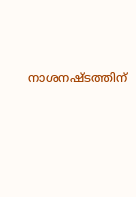നാശനഷ്ടത്തിന്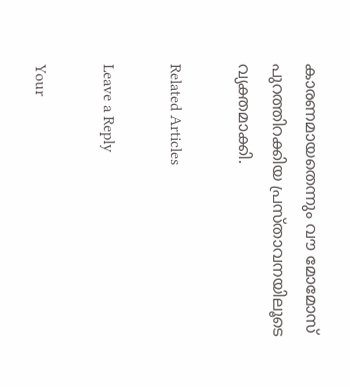കാരണമായതെന്നും വൗ മോമോസ് പുറത്തിറക്കിയ പ്രസ്താവനയിലൂടെ വ്യക്തമാക്കി.

Related Articles

Leave a Reply

Your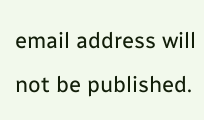email address will not be published.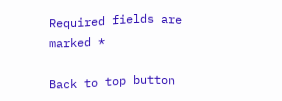Required fields are marked *

Back to top button